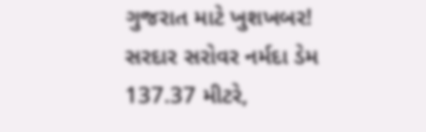ગુજરાત માટે ખુશખબર! સરદાર સરોવર નર્મદા ડેમ 137.37 મીટરે,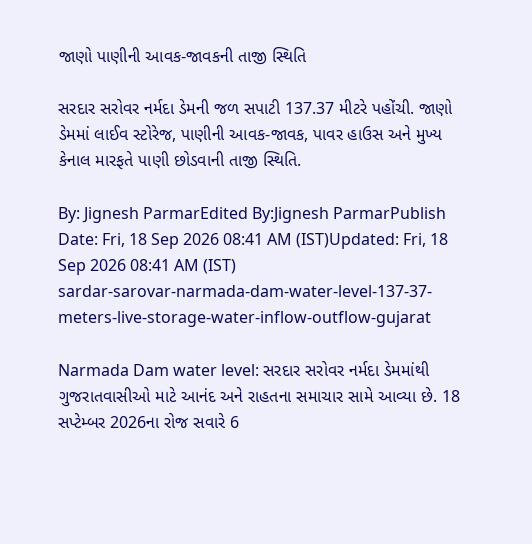જાણો પાણીની આવક-જાવકની તાજી સ્થિતિ

સરદાર સરોવર નર્મદા ડેમની જળ સપાટી 137.37 મીટરે પહોંચી. જાણો ડેમમાં લાઈવ સ્ટોરેજ, પાણીની આવક-જાવક, પાવર હાઉસ અને મુખ્ય કેનાલ મારફતે પાણી છોડવાની તાજી સ્થિતિ.

By: Jignesh ParmarEdited By:Jignesh ParmarPublish Date: Fri, 18 Sep 2026 08:41 AM (IST)Updated: Fri, 18 Sep 2026 08:41 AM (IST)
sardar-sarovar-narmada-dam-water-level-137-37-meters-live-storage-water-inflow-outflow-gujarat

Narmada Dam water level: સરદાર સરોવર નર્મદા ડેમમાંથી ગુજરાતવાસીઓ માટે આનંદ અને રાહતના સમાચાર સામે આવ્યા છે. 18 સપ્ટેમ્બર 2026ના રોજ સવારે 6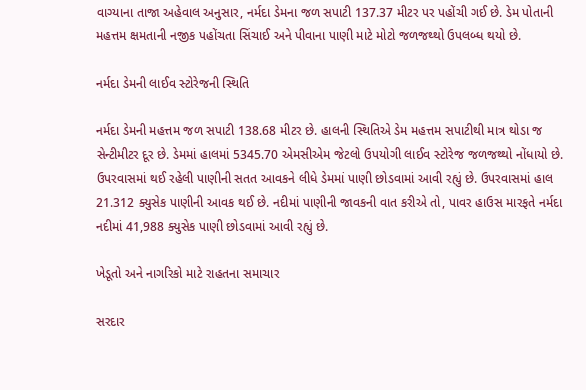વાગ્યાના તાજા અહેવાલ અનુસાર, નર્મદા ડેમના જળ સપાટી 137.37 મીટર પર પહોંચી ગઈ છે. ડેમ પોતાની મહત્તમ ક્ષમતાની નજીક પહોંચતા સિંચાઈ અને પીવાના પાણી માટે મોટો જળજથ્થો ઉપલબ્ધ થયો છે.

નર્મદા ડેમની લાઈવ સ્ટોરેજની સ્થિતિ

નર્મદા ડેમની મહત્તમ જળ સપાટી 138.68 મીટર છે. હાલની સ્થિતિએ ડેમ મહત્તમ સપાટીથી માત્ર થોડા જ સેન્ટીમીટર દૂર છે. ડેમમાં હાલમાં 5345.70 એમસીએમ જેટલો ઉપયોગી લાઈવ સ્ટોરેજ જળજથ્થો નોંધાયો છે. ઉપરવાસમાં થઈ રહેલી પાણીની સતત આવકને લીધે ડેમમાં પાણી છોડવામાં આવી રહ્યું છે. ઉપરવાસમાં હાલ 21.312 ક્યુસેક પાણીની આવક થઈ છે. નદીમાં પાણીની જાવકની વાત કરીએ તો, પાવર હાઉસ મારફતે નર્મદા નદીમાં 41,988 ક્યુસેક પાણી છોડવામાં આવી રહ્યું છે.

ખેડૂતો અને નાગરિકો માટે રાહતના સમાચાર

સરદાર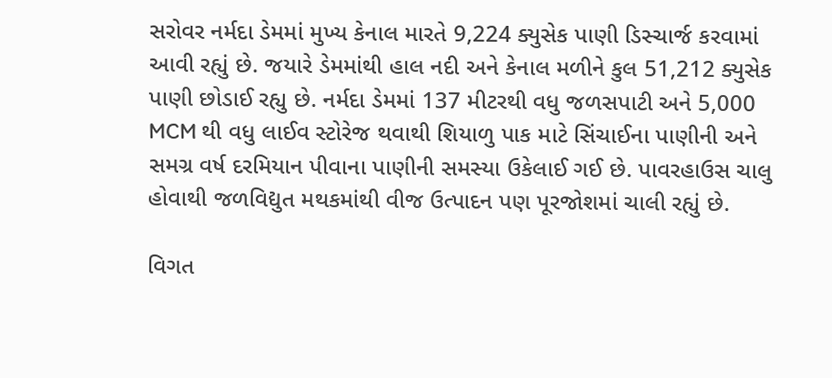સરોવર નર્મદા ડેમમાં મુખ્ય કેનાલ મારતે 9,224 ક્યુસેક પાણી ડિસ્ચાર્જ કરવામાં આવી રહ્યું છે. જયારે ડેમમાંથી હાલ નદી અને કેનાલ મળીને કુલ 51,212 ક્યુસેક પાણી છોડાઈ રહ્યુ છે. નર્મદા ડેમમાં 137 મીટરથી વધુ જળસપાટી અને 5,000 MCM થી વધુ લાઈવ સ્ટોરેજ થવાથી શિયાળુ પાક માટે સિંચાઈના પાણીની અને સમગ્ર વર્ષ દરમિયાન પીવાના પાણીની સમસ્યા ઉકેલાઈ ગઈ છે. પાવરહાઉસ ચાલુ હોવાથી જળવિદ્યુત મથકમાંથી વીજ ઉત્પાદન પણ પૂરજોશમાં ચાલી રહ્યું છે.

વિગત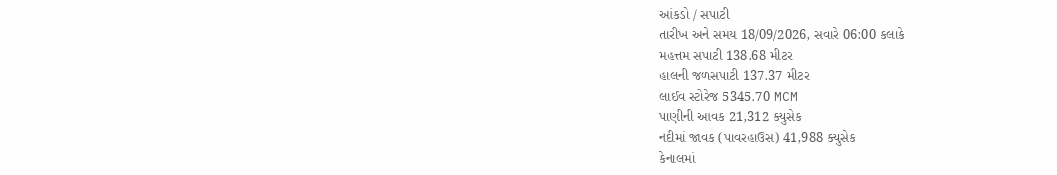આંકડો / સપાટી
તારીખ અને સમય 18/09/2026, સવારે 06:00 કલાકે
મહત્તમ સપાટી 138.68 મીટર
હાલની જળસપાટી 137.37 મીટર
લાઈવ સ્ટોરેજ 5345.70 MCM
પાણીની આવક 21,312 ક્યુસેક
નદીમાં જાવક (પાવરહાઉસ) 41,988 ક્યુસેક
કેનાલમાં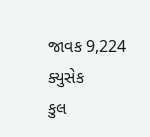જાવક 9,224 ક્યુસેક
કુલ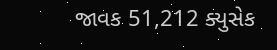જાવક 51,212 ક્યુસેક